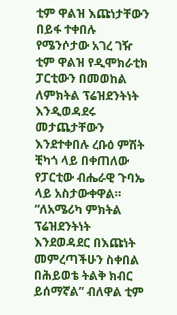ቲም ዋልዝ እጩነታቸውን በይፋ ተቀበሉ
የሜንሶታው አገረ ገዥ ቲም ዋልዝ የዲሞክራቲክ ፓርቲውን በመወከል ለምክትል ፕሬዝደንትነት እንዲወዳደሩ መታጨታቸውን እንደተቀበሉ ረቡዕ ምሽት ቺካጎ ላይ በቀጠለው የፓርቲው ብሔራዊ ጉባኤ ላይ አስታውቀዋል።
“ለአሜሪካ ምክትል ፕሬዝደንትነት እንደወዳደር በእጩነት መምረጣችሁን ስቀበል በሕይወቴ ትልቅ ክብር ይሰማኛል” ብለዋል ቲም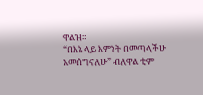ዋልዝ።
“በእኔ ላይ እምነት በመጣላችሁ አመሰግናለሁ” ብለዋል ቲም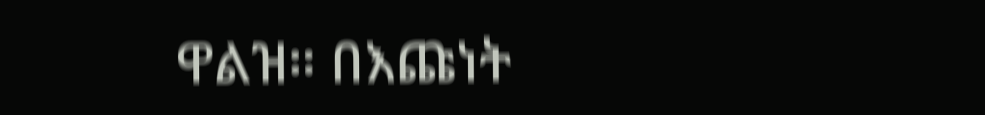ዋልዝ። በእጩነት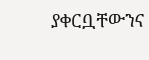ያቀርቧቸውንና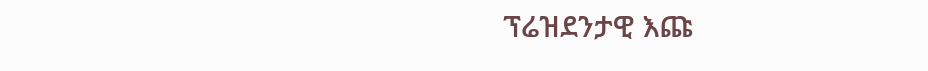ፕሬዝደንታዊ እጩ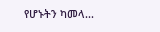የሆኑትን ካመላ...